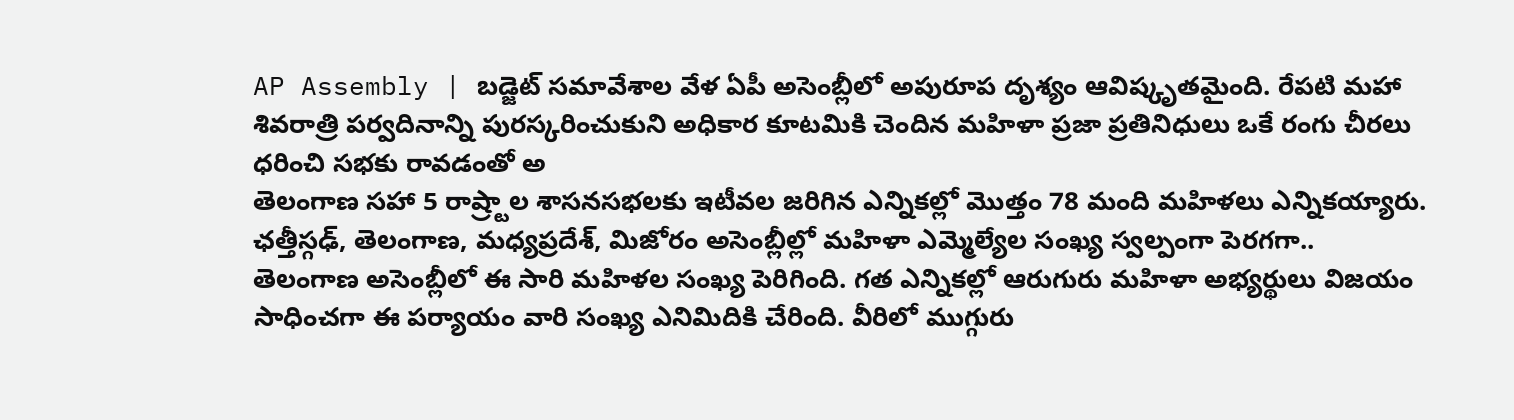AP Assembly | బడ్జెట్ సమావేశాల వేళ ఏపీ అసెంబ్లీలో అపురూప దృశ్యం ఆవిష్కృతమైంది. రేపటి మహా శివరాత్రి పర్వదినాన్ని పురస్కరించుకుని అధికార కూటమికి చెందిన మహిళా ప్రజా ప్రతినిధులు ఒకే రంగు చీరలు ధరించి సభకు రావడంతో అ
తెలంగాణ సహా 5 రాష్ర్టాల శాసనసభలకు ఇటీవల జరిగిన ఎన్నికల్లో మొత్తం 78 మంది మహిళలు ఎన్నికయ్యారు. ఛత్తీస్గఢ్, తెలంగాణ, మధ్యప్రదేశ్, మిజోరం అసెంబ్లీల్లో మహిళా ఎమ్మెల్యేల సంఖ్య స్వల్పంగా పెరగగా..
తెలంగాణ అసెంబ్లీలో ఈ సారి మహిళల సంఖ్య పెరిగింది. గత ఎన్నికల్లో ఆరుగురు మహిళా అభ్యర్థులు విజయం సాధించగా ఈ పర్యాయం వారి సంఖ్య ఎనిమిదికి చేరింది. వీరిలో ముగ్గురు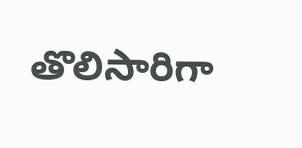తొలిసారిగా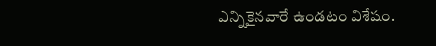ఎన్నికైనవారే ఉండటం విశేషం.